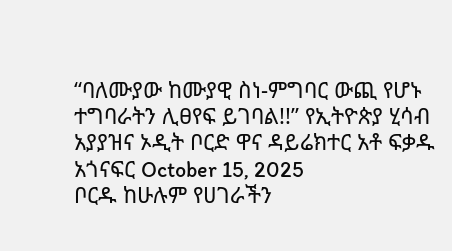“ባለሙያው ከሙያዊ ስነ-ምግባር ውጪ የሆኑ ተግባራትን ሊፀየፍ ይገባል!!” የኢትዮጵያ ሂሳብ አያያዝና ኦዲት ቦርድ ዋና ዳይሬክተር አቶ ፍቃዱ አጎናፍር October 15, 2025
ቦርዱ ከሁሉም የሀገራችን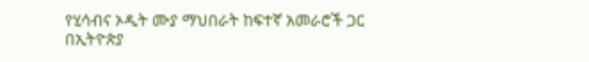የሂሳብና ኦዲት ሙያ ማህበራት ከፍተኛ አመራሮች ጋር በኢትዮጵያ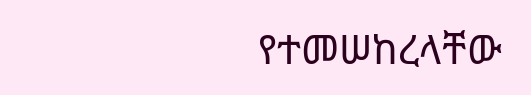የተመሠከረላቸው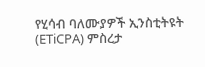የሂሳብ ባለሙያዎች ኢንስቲትዩት (ETiCPA) ምስረታ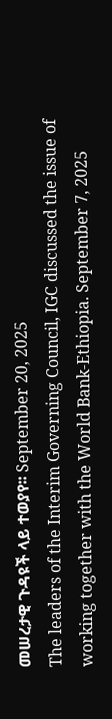መሠረታዊ ጉዳዩች ላይ ተወያየ፡፡ September 20, 2025
The leaders of the Interim Governing Council, IGC discussed the issue of working together with the World Bank-Ethiopia. September 7, 2025